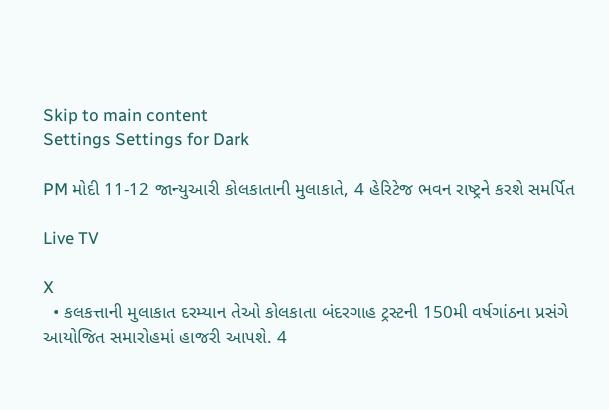Skip to main content
Settings Settings for Dark

PM મોદી 11-12 જાન્યુઆરી કોલકાતાની મુલાકાતે, 4 હેરિટેજ ભવન રાષ્ટ્રને કરશે સમર્પિત

Live TV

X
  • કલકત્તાની મુલાકાત દરમ્યાન તેઓ કોલકાતા બંદરગાહ ટ્રસ્ટની 150મી વર્ષગાંઠના પ્રસંગે આયોજિત સમારોહમાં હાજરી આપશે. 4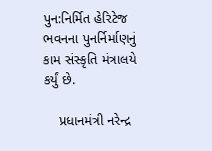પુન:નિર્મિત હેરિટેજ ભવનના પુનર્નિર્માણનું કામ સંસ્કૃતિ મંત્રાલયે કર્યું છે.

    પ્રધાનમંત્રી નરેન્દ્ર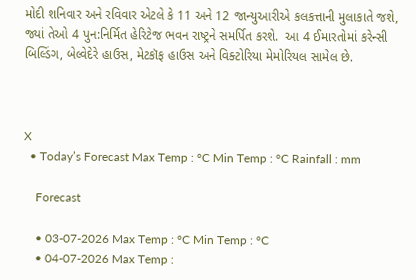મોદી શનિવાર અને રવિવાર એટલે કે 11 અને 12 જાન્યુઆરીએ કલકત્તાની મુલાકાતે જશે, જ્યાં તેઓ 4 પુન:નિર્મિત હેરિટેજ ભવન રાષ્ટ્રને સમર્પિત કરશે.  આ 4 ઈમારતોમાં કરેન્સી બિલ્ડિંગ, બેલ્વેદેરે હાઉસ, મેટકૉફ હાઉસ અને વિક્ટોરિયા મેમોરિયલ સામેલ છે.



X
  • Today’s Forecast Max Temp : °C Min Temp : °C Rainfall : mm

    Forecast

    • 03-07-2026 Max Temp : °C Min Temp : °C
    • 04-07-2026 Max Temp :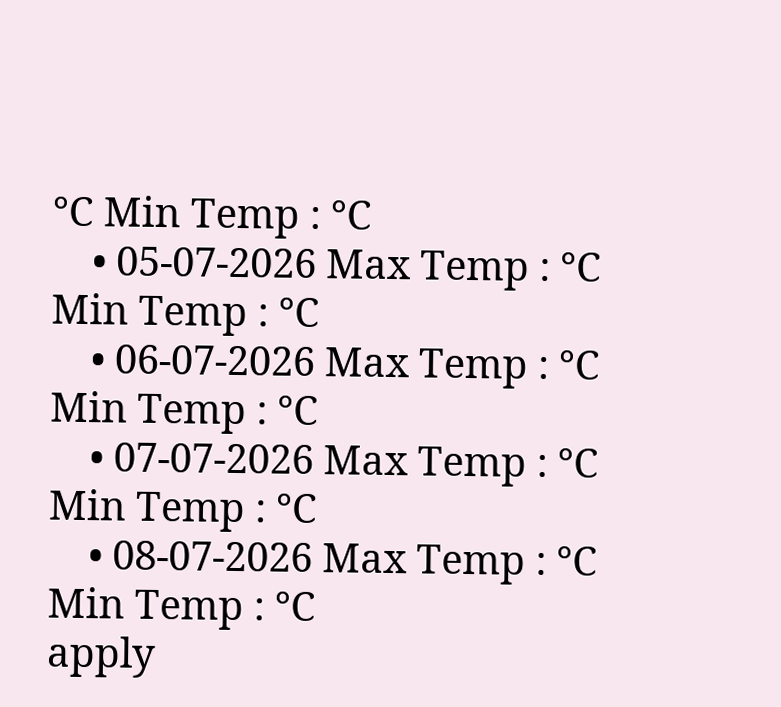°C Min Temp : °C
    • 05-07-2026 Max Temp : °C Min Temp : °C
    • 06-07-2026 Max Temp : °C Min Temp : °C
    • 07-07-2026 Max Temp : °C Min Temp : °C
    • 08-07-2026 Max Temp : °C Min Temp : °C
apply